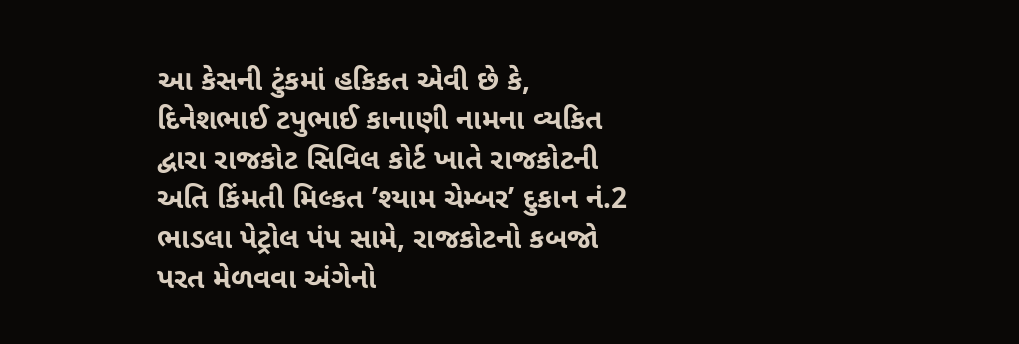આ કેસની ટુંકમાં હકિકત એવી છે કે, દિનેશભાઈ ટપુભાઈ કાનાણી નામના વ્યકિત દ્વારા રાજકોટ સિવિલ કોર્ટ ખાતે રાજકોટની અતિ કિંમતી મિલ્કત ’શ્યામ ચેમ્બર’ દુકાન નં.2 ભાડલા પેટ્રોલ પંપ સામે, રાજકોટનો કબજો પરત મેળવવા અંગેનો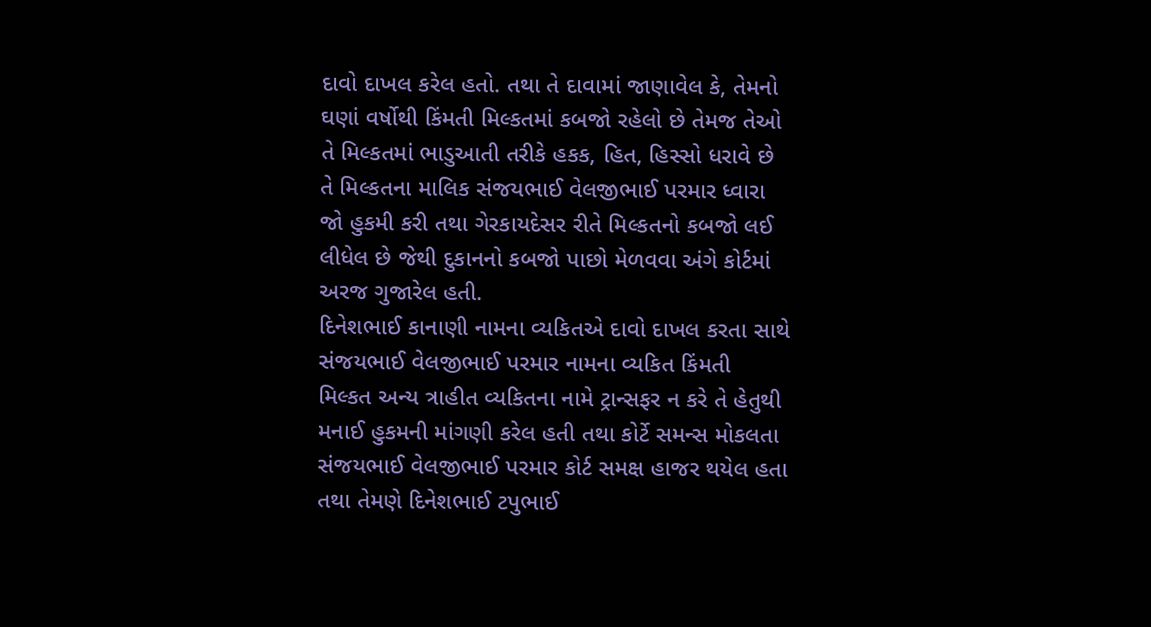દાવો દાખલ કરેલ હતો. તથા તે દાવામાં જાણાવેલ કે, તેમનો ઘણાં વર્ષોથી કિંમતી મિલ્કતમાં કબજો રહેલો છે તેમજ તેઓ તે મિલ્કતમાં ભાડુઆતી તરીકે હકક, હિત, હિસ્સો ધરાવે છે તે મિલ્કતના માલિક સંજયભાઈ વેલજીભાઈ પરમાર ધ્વારા જો હુકમી કરી તથા ગેરકાયદેસર રીતે મિલ્કતનો કબજો લઈ લીધેલ છે જેથી દુકાનનો કબજો પાછો મેળવવા અંગે કોર્ટમાં અરજ ગુજારેલ હતી.
દિનેશભાઈ કાનાણી નામના વ્યકિતએ દાવો દાખલ કરતા સાથે સંજયભાઈ વેલજીભાઈ પરમાર નામના વ્યકિત કિંમતી મિલ્કત અન્ય ત્રાહીત વ્યકિતના નામે ટ્રાન્સફર ન કરે તે હેતુથી મનાઈ હુકમની માંગણી કરેલ હતી તથા કોર્ટે સમન્સ મોકલતા સંજયભાઈ વેલજીભાઈ પરમાર કોર્ટ સમક્ષ હાજર થયેલ હતા તથા તેમણે દિનેશભાઈ ટપુભાઈ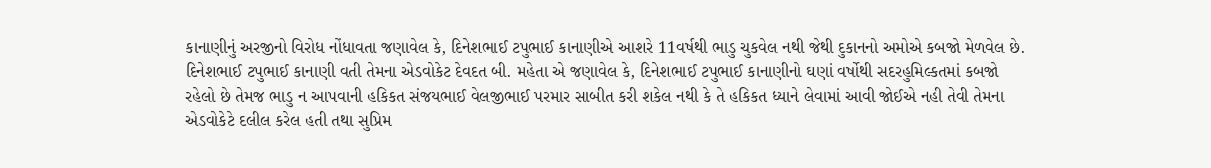કાનાણીનું અરજીનો વિરોધ નોંધાવતા જણાવેલ કે, દિનેશભાઈ ટપુભાઈ કાનાણીએ આશરે 11વર્ષથી ભાડુ ચુકવેલ નથી જેથી દુકાનનો અમોએ કબજો મેળવેલ છે.
દિનેશભાઈ ટપુભાઈ કાનાણી વતી તેમના એડવોકેટ દેવદત બી. મહેતા એ જણાવેલ કે, દિનેશભાઈ ટપુભાઈ કાનાણીનો ઘણાં વર્ષોથી સદરહુમિલ્કતમાં કબજો રહેલો છે તેમજ ભાડુ ન આપવાની હકિકત સંજયભાઈ વેલજીભાઈ પરમાર સાબીત કરી શકેલ નથી કે તે હકિકત ધ્યાને લેવામાં આવી જોઈએ નહી તેવી તેમના એડવોકેટે દલીલ કરેલ હતી તથા સુપ્રિમ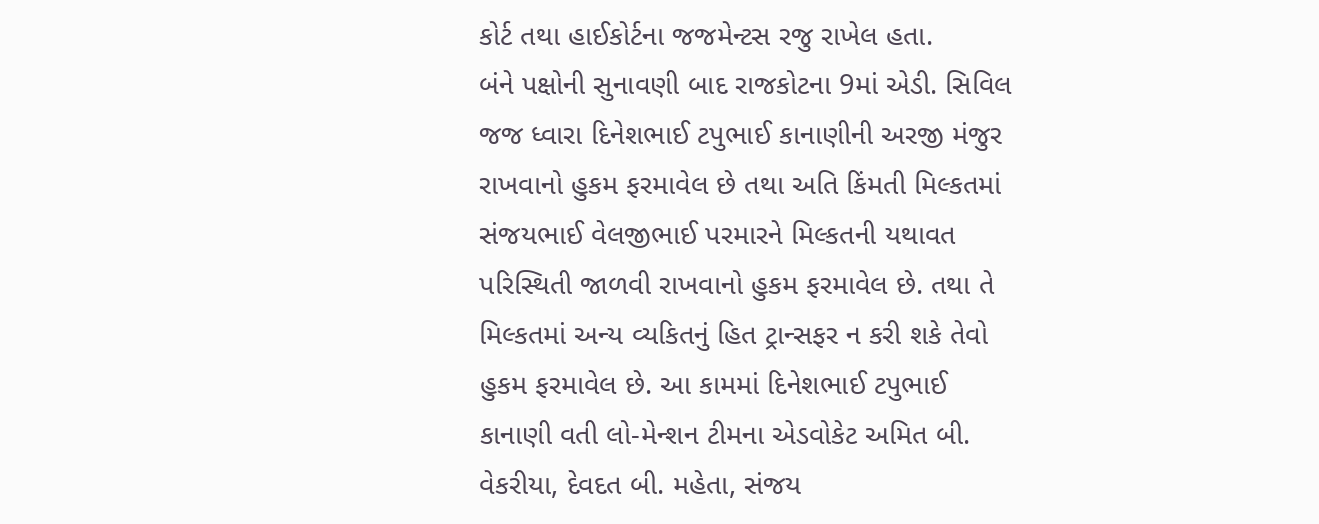કોર્ટ તથા હાઈકોર્ટના જજમેન્ટસ રજુ રાખેલ હતા.
બંને પક્ષોની સુનાવણી બાદ રાજકોટના 9માં એડી. સિવિલ જજ ધ્વારા દિનેશભાઈ ટપુભાઈ કાનાણીની અરજી મંજુર રાખવાનો હુકમ ફરમાવેલ છે તથા અતિ કિંમતી મિલ્કતમાં સંજયભાઈ વેલજીભાઈ પરમારને મિલ્કતની યથાવત પરિસ્થિતી જાળવી રાખવાનો હુકમ ફરમાવેલ છે. તથા તે મિલ્કતમાં અન્ય વ્યકિતનું હિત ટ્રાન્સફર ન કરી શકે તેવો હુકમ ફરમાવેલ છે. આ કામમાં દિનેશભાઈ ટપુભાઈ કાનાણી વતી લો-મેન્શન ટીમના એડવોકેટ અમિત બી. વેકરીયા, દેવદત બી. મહેતા, સંજય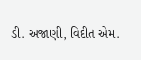ડી. અજાણી, વિદીત એમ.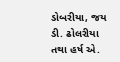ડોબરીયા, જય ડી. ઢોલરીયા તથા હર્ષ એ.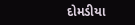દોમડીયા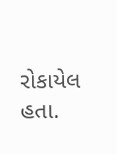રોકાયેલ હતા.